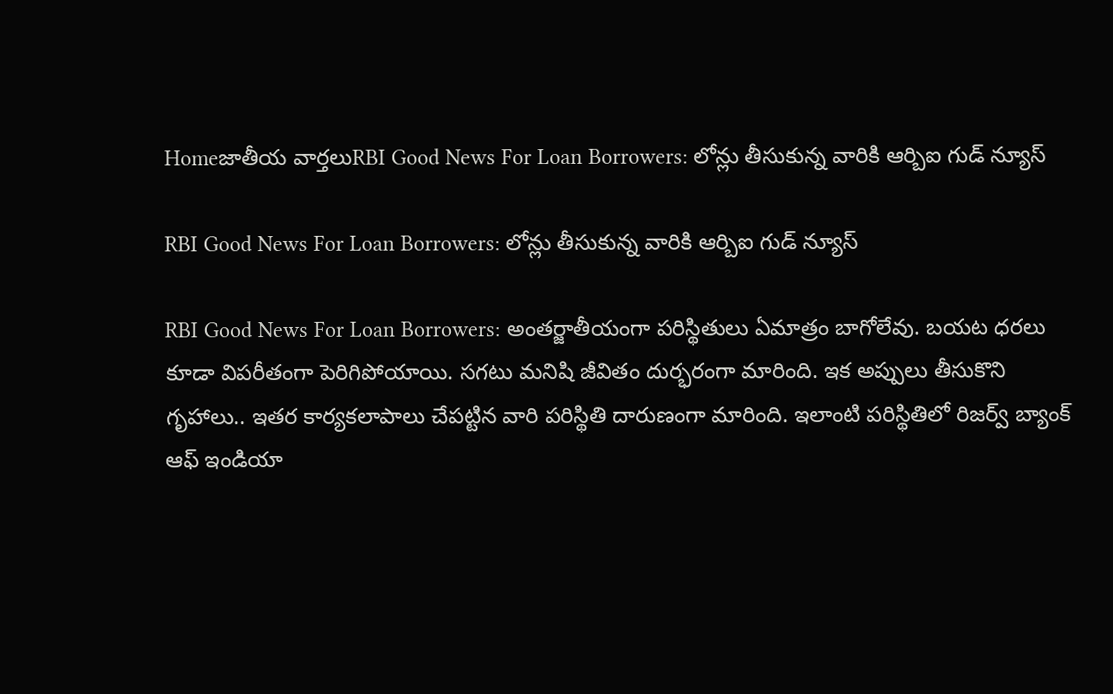Homeజాతీయ వార్తలుRBI Good News For Loan Borrowers: లోన్లు తీసుకున్న వారికి ఆర్బిఐ గుడ్ న్యూస్

RBI Good News For Loan Borrowers: లోన్లు తీసుకున్న వారికి ఆర్బిఐ గుడ్ న్యూస్

RBI Good News For Loan Borrowers: అంతర్జాతీయంగా పరిస్థితులు ఏమాత్రం బాగోలేవు. బయట ధరలు కూడా విపరీతంగా పెరిగిపోయాయి. సగటు మనిషి జీవితం దుర్భరంగా మారింది. ఇక అప్పులు తీసుకొని గృహాలు.. ఇతర కార్యకలాపాలు చేపట్టిన వారి పరిస్థితి దారుణంగా మారింది. ఇలాంటి పరిస్థితిలో రిజర్వ్ బ్యాంక్ ఆఫ్ ఇండియా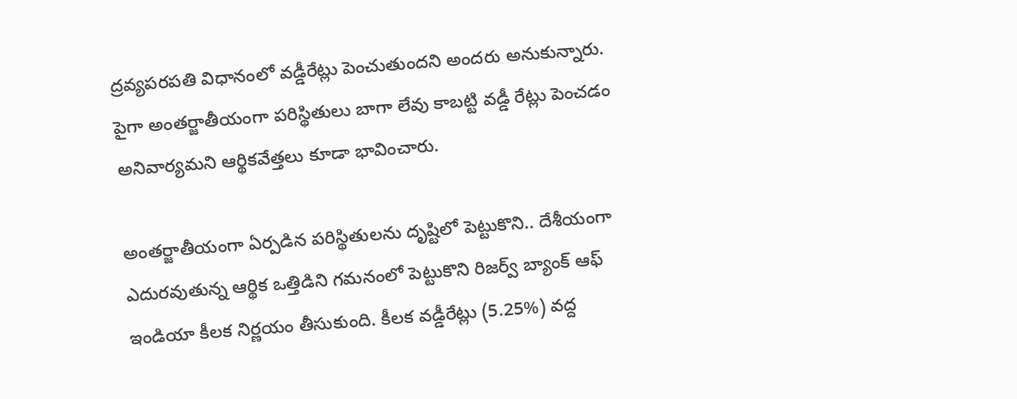ద్రవ్యపరపతి విధానంలో వడ్డీరేట్లు పెంచుతుందని అందరు అనుకున్నారు. పైగా అంతర్జాతీయంగా పరిస్థితులు బాగా లేవు కాబట్టి వడ్డీ రేట్లు పెంచడం అనివార్యమని ఆర్థికవేత్తలు కూడా భావించారు.

అంతర్జాతీయంగా ఏర్పడిన పరిస్థితులను దృష్టిలో పెట్టుకొని.. దేశీయంగా ఎదురవుతున్న ఆర్థిక ఒత్తిడిని గమనంలో పెట్టుకొని రిజర్వ్ బ్యాంక్ ఆఫ్ ఇండియా కీలక నిర్ణయం తీసుకుంది. కీలక వడ్డీరేట్లు (5.25%) వద్ద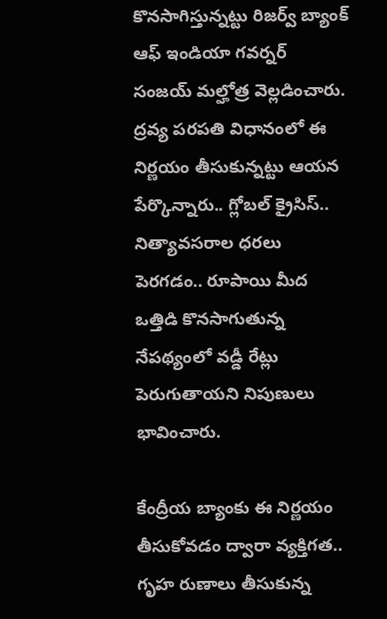కొనసాగిస్తున్నట్టు రిజర్వ్ బ్యాంక్ ఆఫ్ ఇండియా గవర్నర్ సంజయ్ మల్హోత్ర వెల్లడించారు. ద్రవ్య పరపతి విధానంలో ఈ నిర్ణయం తీసుకున్నట్టు ఆయన పేర్కొన్నారు.. గ్లోబల్ క్రైసిస్.. నిత్యావసరాల ధరలు పెరగడం.. రూపాయి మీద ఒత్తిడి కొనసాగుతున్న నేపథ్యంలో వడ్డీ రేట్లు పెరుగుతాయని నిపుణులు భావించారు.

కేంద్రీయ బ్యాంకు ఈ నిర్ణయం తీసుకోవడం ద్వారా వ్యక్తిగత.. గృహ రుణాలు తీసుకున్న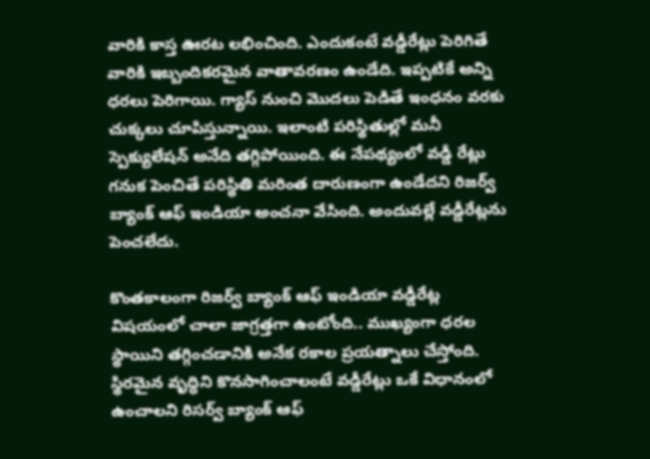వారికి కాస్త ఊరట లభించింది. ఎందుకంటే వడ్డీరేట్లు పెరిగితే వారికి ఇబ్బందికరమైన వాతావరణం ఉండేది. ఇప్పటికే అన్ని ధరలు పెరిగాయి. గ్యాస్ నుంచి మొదలు పెడితే ఇంధనం వరకు చుక్కలు చూపిస్తున్నాయి. ఇలాంటి పరిస్థితుల్లో మనీ స్పెక్యులేషన్ అనేది తగ్గిపోయింది. ఈ నేపథ్యంలో వడ్డీ రేట్లు గనుక పెంచితే పరిస్థితి మరింత దారుణంగా ఉండేదని రిజర్వ్ బ్యాంక్ ఆఫ్ ఇండియా అంచనా వేసింది. అందువల్లే వడ్డీరేట్లను పెంచలేదు.

కొంతకాలంగా రిజర్వ్ బ్యాంక్ ఆఫ్ ఇండియా వడ్డీరేట్ల విషయంలో చాలా జాగ్రత్తగా ఉంటోంది.. ముఖ్యంగా ధరల స్థాయిని తగ్గించడానికి అనేక రకాల ప్రయత్నాలు చేస్తోంది. స్థిరమైన వృద్ధిని కొనసాగించాలంటే వడ్డీరేట్లు ఒకే విధానంలో ఉంచాలని రిసర్వ్ బ్యాంక్ ఆఫ్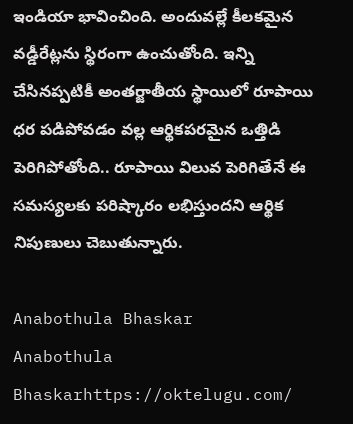ఇండియా భావించింది. అందువల్లే కీలకమైన వడ్డీరేట్లను స్థిరంగా ఉంచుతోంది. ఇన్ని చేసినప్పటికీ అంతర్జాతీయ స్థాయిలో రూపాయి ధర పడిపోవడం వల్ల ఆర్థికపరమైన ఒత్తిడి పెరిగిపోతోంది.. రూపాయి విలువ పెరిగితేనే ఈ సమస్యలకు పరిష్కారం లభిస్తుందని ఆర్థిక నిపుణులు చెబుతున్నారు.

Anabothula Bhaskar
Anabothula Bhaskarhttps://oktelugu.com/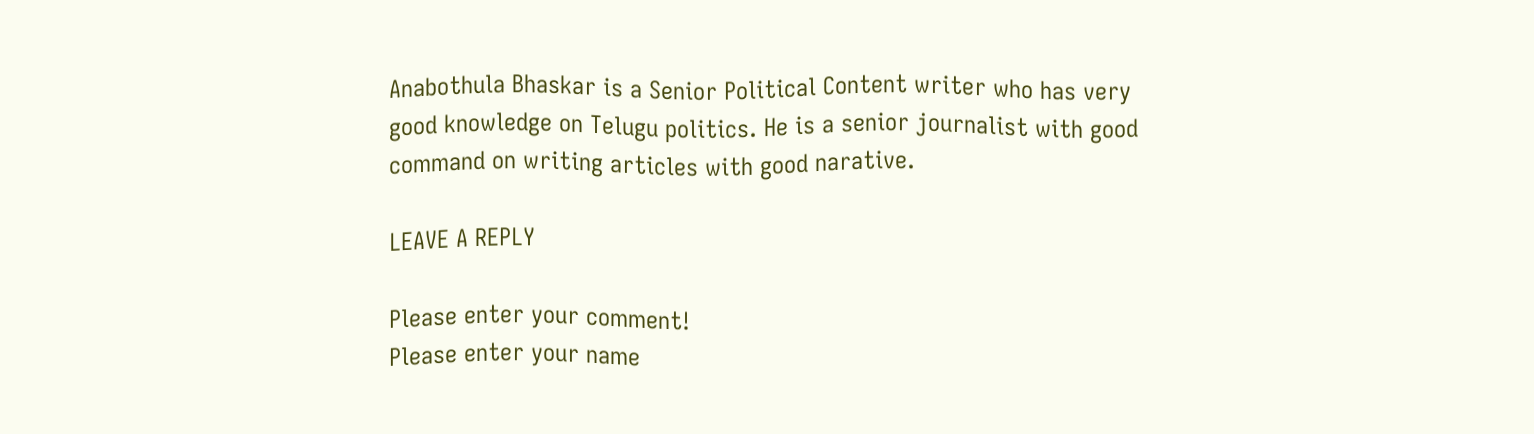Anabothula Bhaskar is a Senior Political Content writer who has very good knowledge on Telugu politics. He is a senior journalist with good command on writing articles with good narative.

LEAVE A REPLY

Please enter your comment!
Please enter your name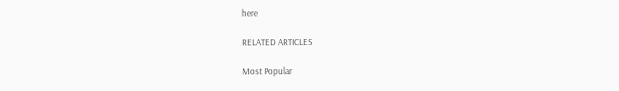here

RELATED ARTICLES

Most Popular